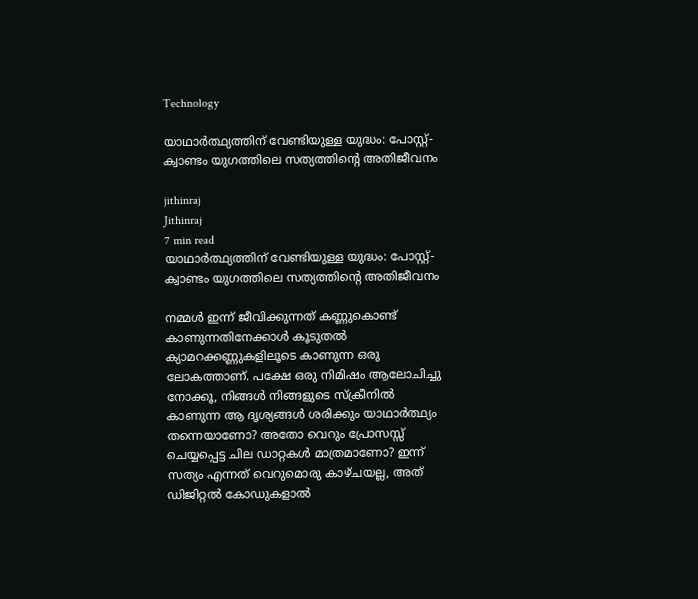Technology

യാഥാർത്ഥ്യത്തിന് വേണ്ടിയുള്ള യുദ്ധം: പോസ്റ്റ്-ക്വാണ്ടം യുഗത്തിലെ സത്യത്തിന്റെ അതിജീവനം

jithinraj
Jithinraj
7 min read
യാഥാർത്ഥ്യത്തിന് വേണ്ടിയുള്ള യുദ്ധം: പോസ്റ്റ്-ക്വാണ്ടം യുഗത്തിലെ സത്യത്തിന്റെ അതിജീവനം

നമ്മൾ ഇന്ന് ജീവിക്കുന്നത് കണ്ണുകൊണ്ട് കാണുന്നതിനേക്കാൾ കൂടുതൽ ക്യാമറക്കണ്ണുകളിലൂടെ കാണുന്ന ഒരു ലോകത്താണ്. പക്ഷേ ഒരു നിമിഷം ആലോചിച്ചു നോക്കൂ, നിങ്ങൾ നിങ്ങളുടെ സ്ക്രീനിൽ കാണുന്ന ആ ദൃശ്യങ്ങൾ ശരിക്കും യാഥാർത്ഥ്യം തന്നെയാണോ? അതോ വെറും പ്രോസസ്സ് ചെയ്യപ്പെട്ട ചില ഡാറ്റകൾ മാത്രമാണോ? ഇന്ന് സത്യം എന്നത് വെറുമൊരു കാഴ്ചയല്ല, അത് ഡിജിറ്റൽ കോഡുകളാൽ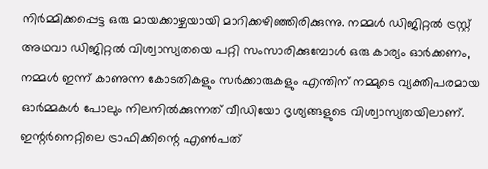നിർമ്മിക്കപ്പെട്ട ഒരു മായക്കാഴ്ചയായി മാറിക്കഴിഞ്ഞിരിക്കുന്നു. നമ്മൾ ഡിജിറ്റൽ ട്രസ്റ്റ് അഥവാ ഡിജിറ്റൽ വിശ്വാസ്യതയെ പറ്റി സംസാരിക്കുമ്പോൾ ഒരു കാര്യം ഓർക്കണം, നമ്മൾ ഇന്ന് കാണുന്ന കോടതികളും സർക്കാരുകളും എന്തിന് നമ്മുടെ വ്യക്തിപരമായ ഓർമ്മകൾ പോലും നിലനിൽക്കുന്നത് വീഡിയോ ദൃശ്യങ്ങളുടെ വിശ്വാസ്യതയിലാണ്. ഇന്റർനെറ്റിലെ ട്രാഫിക്കിന്റെ എൺപത്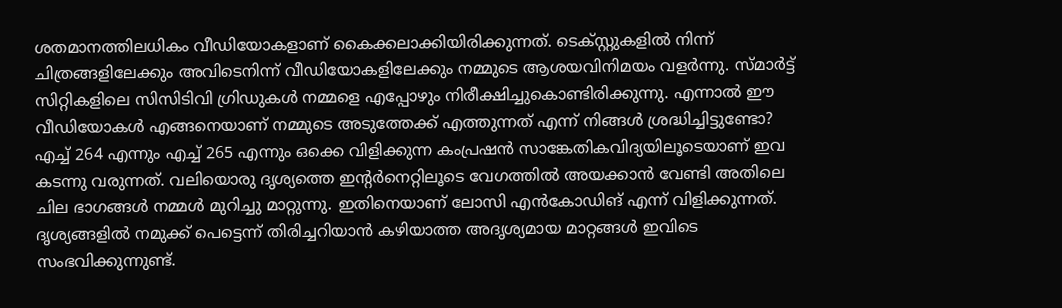ശതമാനത്തിലധികം വീഡിയോകളാണ് കൈക്കലാക്കിയിരിക്കുന്നത്. ടെക്സ്റ്റുകളിൽ നിന്ന് ചിത്രങ്ങളിലേക്കും അവിടെനിന്ന് വീഡിയോകളിലേക്കും നമ്മുടെ ആശയവിനിമയം വളർന്നു. സ്മാർട്ട് സിറ്റികളിലെ സിസിടിവി ഗ്രിഡുകൾ നമ്മളെ എപ്പോഴും നിരീക്ഷിച്ചുകൊണ്ടിരിക്കുന്നു. എന്നാൽ ഈ വീഡിയോകൾ എങ്ങനെയാണ് നമ്മുടെ അടുത്തേക്ക് എത്തുന്നത് എന്ന് നിങ്ങൾ ശ്രദ്ധിച്ചിട്ടുണ്ടോ? എച്ച് 264 എന്നും എച്ച് 265 എന്നും ഒക്കെ വിളിക്കുന്ന കംപ്രഷൻ സാങ്കേതികവിദ്യയിലൂടെയാണ് ഇവ കടന്നു വരുന്നത്. വലിയൊരു ദൃശ്യത്തെ ഇന്റർനെറ്റിലൂടെ വേഗത്തിൽ അയക്കാൻ വേണ്ടി അതിലെ ചില ഭാഗങ്ങൾ നമ്മൾ മുറിച്ചു മാറ്റുന്നു. ഇതിനെയാണ് ലോസി എൻകോഡിങ് എന്ന് വിളിക്കുന്നത്. ദൃശ്യങ്ങളിൽ നമുക്ക് പെട്ടെന്ന് തിരിച്ചറിയാൻ കഴിയാത്ത അദൃശ്യമായ മാറ്റങ്ങൾ ഇവിടെ സംഭവിക്കുന്നുണ്ട്.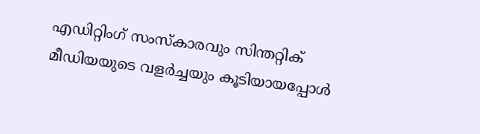എഡിറ്റിംഗ് സംസ്കാരവും സിന്തറ്റിക് മീഡിയയുടെ വളർച്ചയും കൂടിയായപ്പോൾ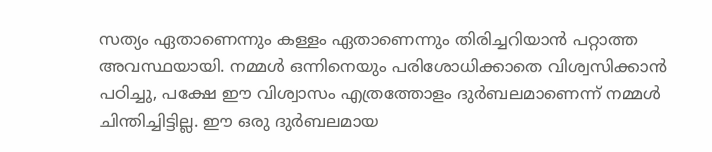സത്യം ഏതാണെന്നും കള്ളം ഏതാണെന്നും തിരിച്ചറിയാൻ പറ്റാത്ത അവസ്ഥയായി. നമ്മൾ ഒന്നിനെയും പരിശോധിക്കാതെ വിശ്വസിക്കാൻ പഠിച്ചു, പക്ഷേ ഈ വിശ്വാസം എത്രത്തോളം ദുർബലമാണെന്ന് നമ്മൾ ചിന്തിച്ചിട്ടില്ല. ഈ ഒരു ദുർബലമായ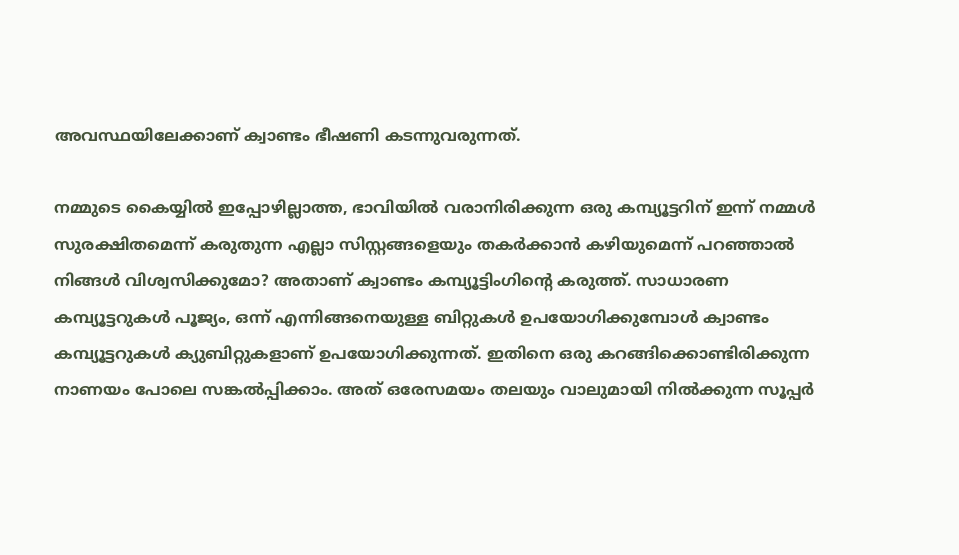അവസ്ഥയിലേക്കാണ് ക്വാണ്ടം ഭീഷണി കടന്നുവരുന്നത്.

നമ്മുടെ കൈയ്യിൽ ഇപ്പോഴില്ലാത്ത, ഭാവിയിൽ വരാനിരിക്കുന്ന ഒരു കമ്പ്യൂട്ടറിന് ഇന്ന് നമ്മൾ സുരക്ഷിതമെന്ന് കരുതുന്ന എല്ലാ സിസ്റ്റങ്ങളെയും തകർക്കാൻ കഴിയുമെന്ന് പറഞ്ഞാൽ നിങ്ങൾ വിശ്വസിക്കുമോ? അതാണ് ക്വാണ്ടം കമ്പ്യൂട്ടിംഗിന്റെ കരുത്ത്. സാധാരണ കമ്പ്യൂട്ടറുകൾ പൂജ്യം, ഒന്ന് എന്നിങ്ങനെയുള്ള ബിറ്റുകൾ ഉപയോഗിക്കുമ്പോൾ ക്വാണ്ടം കമ്പ്യൂട്ടറുകൾ ക്യുബിറ്റുകളാണ് ഉപയോഗിക്കുന്നത്. ഇതിനെ ഒരു കറങ്ങിക്കൊണ്ടിരിക്കുന്ന നാണയം പോലെ സങ്കൽപ്പിക്കാം. അത് ഒരേസമയം തലയും വാലുമായി നിൽക്കുന്ന സൂപ്പർ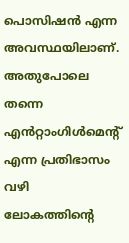പൊസിഷൻ എന്ന അവസ്ഥയിലാണ്. അതുപോലെ തന്നെ എൻറ്റാംഗിൾമെന്റ് എന്ന പ്രതിഭാസം വഴി ലോകത്തിന്റെ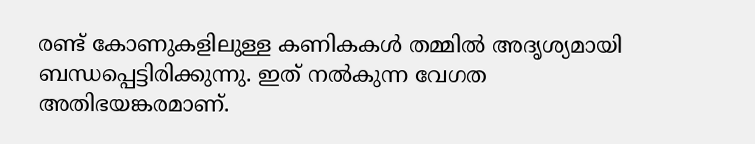രണ്ട് കോണുകളിലുള്ള കണികകൾ തമ്മിൽ അദൃശ്യമായി ബന്ധപ്പെട്ടിരിക്കുന്നു. ഇത് നൽകുന്ന വേഗത അതിഭയങ്കരമാണ്.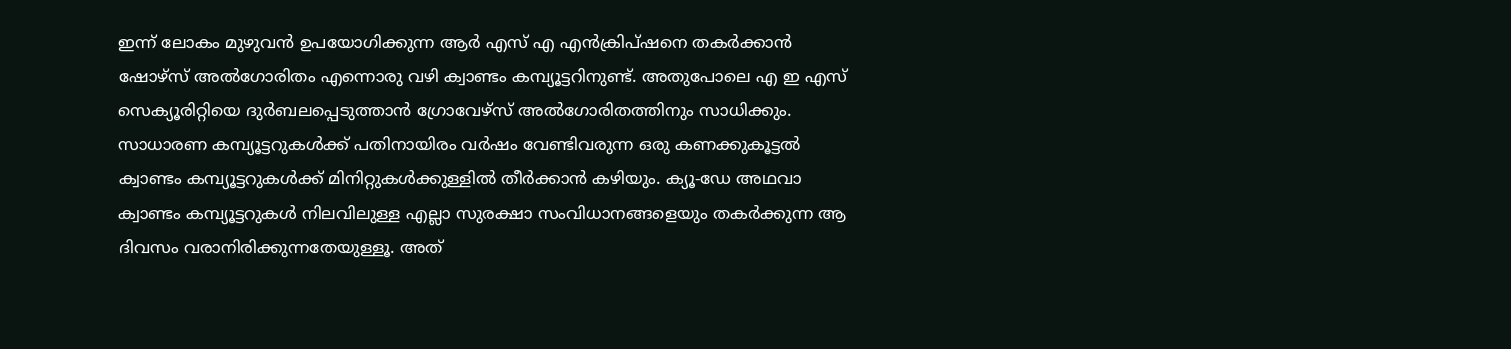ഇന്ന് ലോകം മുഴുവൻ ഉപയോഗിക്കുന്ന ആർ എസ് എ എൻക്രിപ്ഷനെ തകർക്കാൻ ഷോഴ്സ് അൽഗോരിതം എന്നൊരു വഴി ക്വാണ്ടം കമ്പ്യൂട്ടറിനുണ്ട്. അതുപോലെ എ ഇ എസ് സെക്യൂരിറ്റിയെ ദുർബലപ്പെടുത്താൻ ഗ്രോവേഴ്സ് അൽഗോരിതത്തിനും സാധിക്കും. സാധാരണ കമ്പ്യൂട്ടറുകൾക്ക് പതിനായിരം വർഷം വേണ്ടിവരുന്ന ഒരു കണക്കുകൂട്ടൽ ക്വാണ്ടം കമ്പ്യൂട്ടറുകൾക്ക് മിനിറ്റുകൾക്കുള്ളിൽ തീർക്കാൻ കഴിയും. ക്യൂ-ഡേ അഥവാ ക്വാണ്ടം കമ്പ്യൂട്ടറുകൾ നിലവിലുള്ള എല്ലാ സുരക്ഷാ സംവിധാനങ്ങളെയും തകർക്കുന്ന ആ ദിവസം വരാനിരിക്കുന്നതേയുള്ളൂ. അത്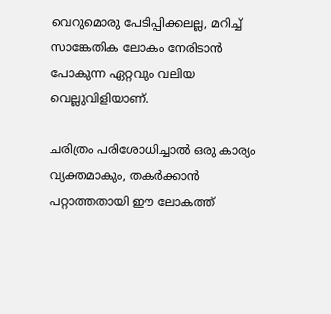വെറുമൊരു പേടിപ്പിക്കലല്ല, മറിച്ച് സാങ്കേതിക ലോകം നേരിടാൻ പോകുന്ന ഏറ്റവും വലിയ വെല്ലുവിളിയാണ്.

ചരിത്രം പരിശോധിച്ചാൽ ഒരു കാര്യം വ്യക്തമാകും, തകർക്കാൻ പറ്റാത്തതായി ഈ ലോകത്ത്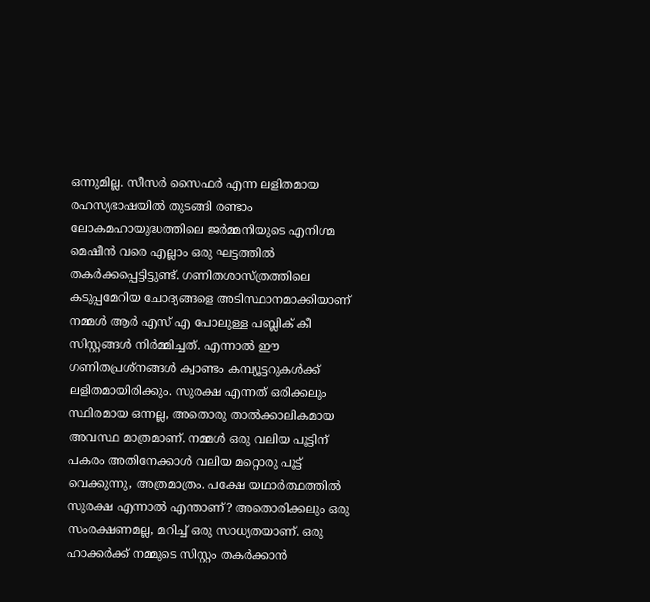ഒന്നുമില്ല. സീസർ സൈഫർ എന്ന ലളിതമായ രഹസ്യഭാഷയിൽ തുടങ്ങി രണ്ടാം ലോകമഹായുദ്ധത്തിലെ ജർമ്മനിയുടെ എനിഗ്മ മെഷീൻ വരെ എല്ലാം ഒരു ഘട്ടത്തിൽ തകർക്കപ്പെട്ടിട്ടുണ്ട്. ഗണിതശാസ്ത്രത്തിലെ കടുപ്പമേറിയ ചോദ്യങ്ങളെ അടിസ്ഥാനമാക്കിയാണ് നമ്മൾ ആർ എസ് എ പോലുള്ള പബ്ലിക് കീ സിസ്റ്റങ്ങൾ നിർമ്മിച്ചത്. എന്നാൽ ഈ ഗണിതപ്രശ്നങ്ങൾ ക്വാണ്ടം കമ്പ്യൂട്ടറുകൾക്ക് ലളിതമായിരിക്കും. സുരക്ഷ എന്നത് ഒരിക്കലും സ്ഥിരമായ ഒന്നല്ല, അതൊരു താൽക്കാലികമായ അവസ്ഥ മാത്രമാണ്. നമ്മൾ ഒരു വലിയ പൂട്ടിന് പകരം അതിനേക്കാൾ വലിയ മറ്റൊരു പൂട്ട് വെക്കുന്നു, അത്രമാത്രം. പക്ഷേ യഥാർത്ഥത്തിൽ സുരക്ഷ എന്നാൽ എന്താണ്? അതൊരിക്കലും ഒരു സംരക്ഷണമല്ല, മറിച്ച് ഒരു സാധ്യതയാണ്. ഒരു ഹാക്കർക്ക് നമ്മുടെ സിസ്റ്റം തകർക്കാൻ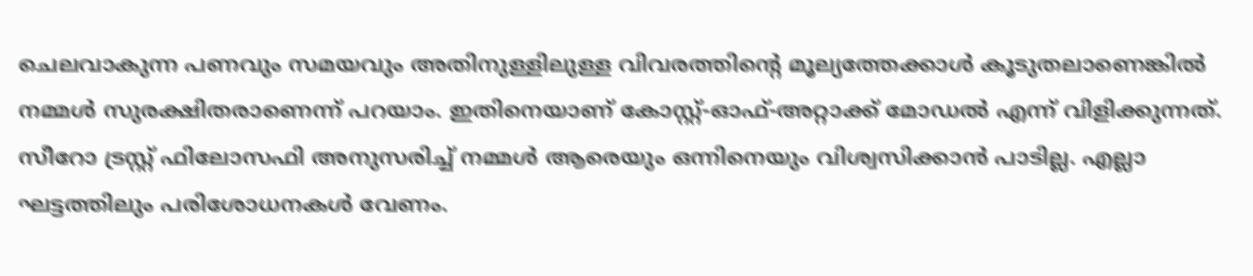ചെലവാകുന്ന പണവും സമയവും അതിനുള്ളിലുള്ള വിവരത്തിന്റെ മൂല്യത്തേക്കാൾ കൂടുതലാണെങ്കിൽ നമ്മൾ സുരക്ഷിതരാണെന്ന് പറയാം. ഇതിനെയാണ് കോസ്റ്റ്-ഓഫ്-അറ്റാക്ക് മോഡൽ എന്ന് വിളിക്കുന്നത്. സീറോ ട്രസ്റ്റ് ഫിലോസഫി അനുസരിച്ച് നമ്മൾ ആരെയും ഒന്നിനെയും വിശ്വസിക്കാൻ പാടില്ല. എല്ലാ ഘട്ടത്തിലും പരിശോധനകൾ വേണം.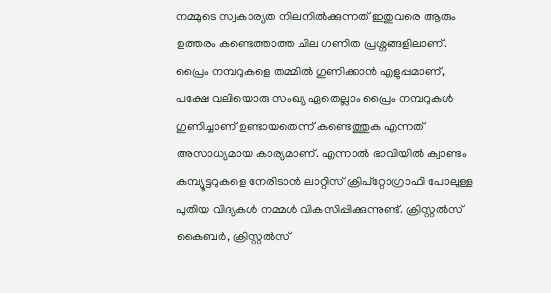നമ്മുടെ സ്വകാര്യത നിലനിൽക്കുന്നത് ഇതുവരെ ആരും ഉത്തരം കണ്ടെത്താത്ത ചില ഗണിത പ്രശ്നങ്ങളിലാണ്. പ്രൈം നമ്പറുകളെ തമ്മിൽ ഗുണിക്കാൻ എളുപ്പമാണ്, പക്ഷേ വലിയൊരു സംഖ്യ ഏതെല്ലാം പ്രൈം നമ്പറുകൾ ഗുണിച്ചാണ് ഉണ്ടായതെന്ന് കണ്ടെത്തുക എന്നത് അസാധ്യമായ കാര്യമാണ്. എന്നാൽ ഭാവിയിൽ ക്വാണ്ടം കമ്പ്യൂട്ടറുകളെ നേരിടാൻ ലാറ്റിസ് ക്രിപ്റ്റോഗ്രാഫി പോലുള്ള പുതിയ വിദ്യകൾ നമ്മൾ വികസിപ്പിക്കുന്നുണ്ട്. ക്രിസ്റ്റൽസ് കൈബർ, ക്രിസ്റ്റൽസ്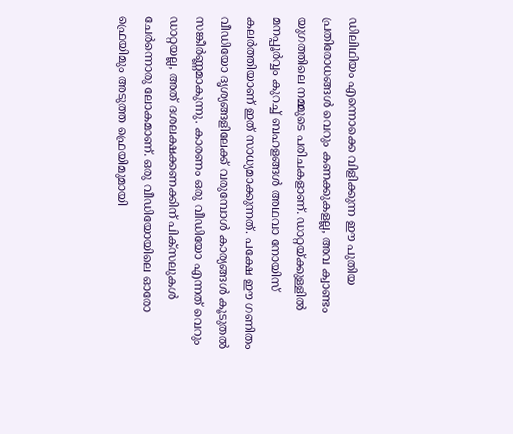ഡിലിഥിയം എന്നൊക്കെ വിളിക്കുന്ന ഈ പുതിയ പ്രതിരോധങ്ങൾ വെറും കണക്കുകളല്ല, അവ ക്വാണ്ടം യുഗത്തിലെ നമ്മുടെ പരിചകളാണ്. ഡാറ്റയ്ക്കുള്ളിൽ മനപ്പൂർവ്വം കുറച്ച് ബഹളങ്ങൾ അഥവാ നോയിസ് കലർത്തിയാണ് ഇത് സാധ്യമാക്കുന്നത്. പക്ഷേ ഈ ഗണിതം വീഡിയോ ദൃശ്യങ്ങളിലേക്ക് വരുമ്പോൾ കാര്യങ്ങൾ കൂടുതൽ സങ്കീർണ്ണമാകുന്നു. കാരണം ഒരു വീഡിയോ എന്നത് വെറും ഡാറ്റയല്ല, അത് ദശലക്ഷക്കണക്കിന് പിക്സലുകൾ ചേർന്നൊരു ലോകമാണ്. ഒരു വീഡിയോയിലെ ഓരോ ഫ്രെയിമും അടുത്ത ഫ്രെയിമുമായി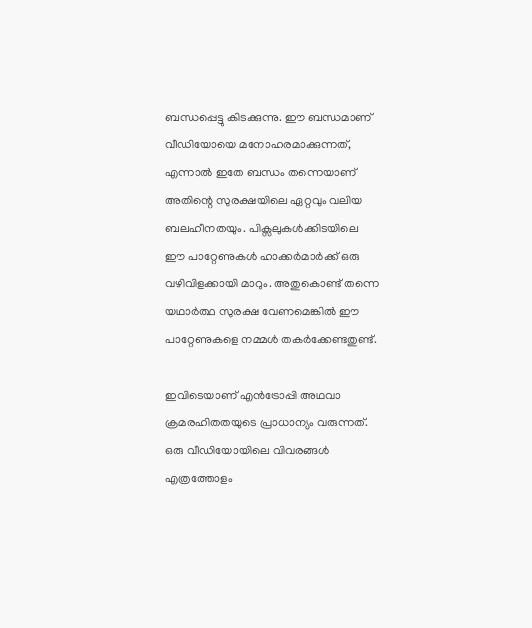ബന്ധപ്പെട്ടു കിടക്കുന്നു. ഈ ബന്ധമാണ് വീഡിയോയെ മനോഹരമാക്കുന്നത്, എന്നാൽ ഇതേ ബന്ധം തന്നെയാണ് അതിന്റെ സുരക്ഷയിലെ ഏറ്റവും വലിയ ബലഹീനതയും. പിക്സലുകൾക്കിടയിലെ ഈ പാറ്റേണുകൾ ഹാക്കർമാർക്ക് ഒരു വഴിവിളക്കായി മാറും. അതുകൊണ്ട് തന്നെ യഥാർത്ഥ സുരക്ഷ വേണമെങ്കിൽ ഈ പാറ്റേണുകളെ നമ്മൾ തകർക്കേണ്ടതുണ്ട്.

ഇവിടെയാണ് എൻട്രോപ്പി അഥവാ ക്രമരഹിതതയുടെ പ്രാധാന്യം വരുന്നത്. ഒരു വീഡിയോയിലെ വിവരങ്ങൾ എത്രത്തോളം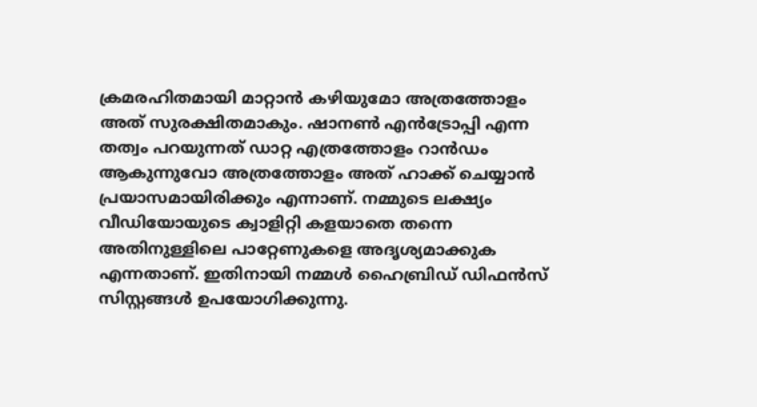ക്രമരഹിതമായി മാറ്റാൻ കഴിയുമോ അത്രത്തോളം അത് സുരക്ഷിതമാകും. ഷാനൺ എൻട്രോപ്പി എന്ന തത്വം പറയുന്നത് ഡാറ്റ എത്രത്തോളം റാൻഡം ആകുന്നുവോ അത്രത്തോളം അത് ഹാക്ക് ചെയ്യാൻ പ്രയാസമായിരിക്കും എന്നാണ്. നമ്മുടെ ലക്ഷ്യം വീഡിയോയുടെ ക്വാളിറ്റി കളയാതെ തന്നെ അതിനുള്ളിലെ പാറ്റേണുകളെ അദൃശ്യമാക്കുക എന്നതാണ്. ഇതിനായി നമ്മൾ ഹൈബ്രിഡ് ഡിഫൻസ് സിസ്റ്റങ്ങൾ ഉപയോഗിക്കുന്നു.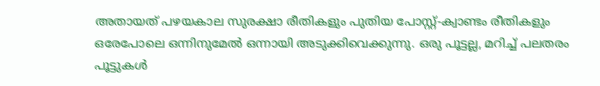അതായത് പഴയകാല സുരക്ഷാ രീതികളും പുതിയ പോസ്റ്റ്-ക്വാണ്ടം രീതികളും ഒരേപോലെ ഒന്നിനുമേൽ ഒന്നായി അടുക്കിവെക്കുന്നു. ഒരു പൂട്ടല്ല, മറിച്ച് പലതരം പൂട്ടുകൾ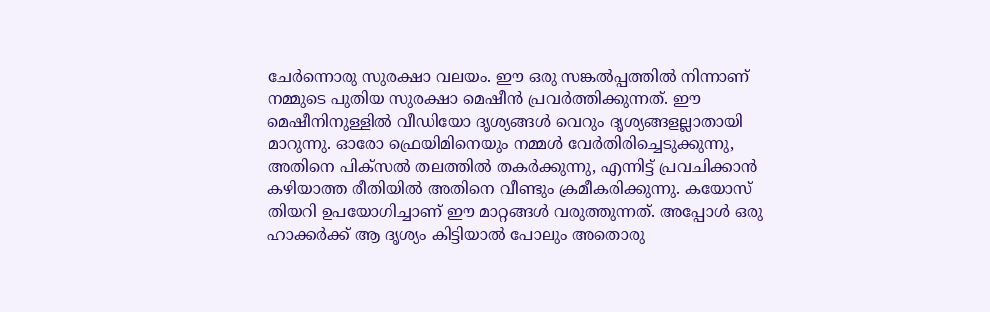ചേർന്നൊരു സുരക്ഷാ വലയം. ഈ ഒരു സങ്കൽപ്പത്തിൽ നിന്നാണ് നമ്മുടെ പുതിയ സുരക്ഷാ മെഷീൻ പ്രവർത്തിക്കുന്നത്. ഈ മെഷീനിനുള്ളിൽ വീഡിയോ ദൃശ്യങ്ങൾ വെറും ദൃശ്യങ്ങളല്ലാതായി മാറുന്നു. ഓരോ ഫ്രെയിമിനെയും നമ്മൾ വേർതിരിച്ചെടുക്കുന്നു, അതിനെ പിക്സൽ തലത്തിൽ തകർക്കുന്നു, എന്നിട്ട് പ്രവചിക്കാൻ കഴിയാത്ത രീതിയിൽ അതിനെ വീണ്ടും ക്രമീകരിക്കുന്നു. കയോസ് തിയറി ഉപയോഗിച്ചാണ് ഈ മാറ്റങ്ങൾ വരുത്തുന്നത്. അപ്പോൾ ഒരു ഹാക്കർക്ക് ആ ദൃശ്യം കിട്ടിയാൽ പോലും അതൊരു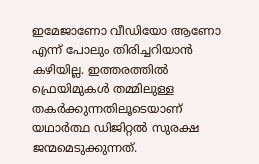ഇമേജാണോ വീഡിയോ ആണോ എന്ന് പോലും തിരിച്ചറിയാൻ കഴിയില്ല. ഇത്തരത്തിൽ ഫ്രെയിമുകൾ തമ്മിലുള്ള തകർക്കുന്നതിലൂടെയാണ് യഥാർത്ഥ ഡിജിറ്റൽ സുരക്ഷ ജന്മമെടുക്കുന്നത്.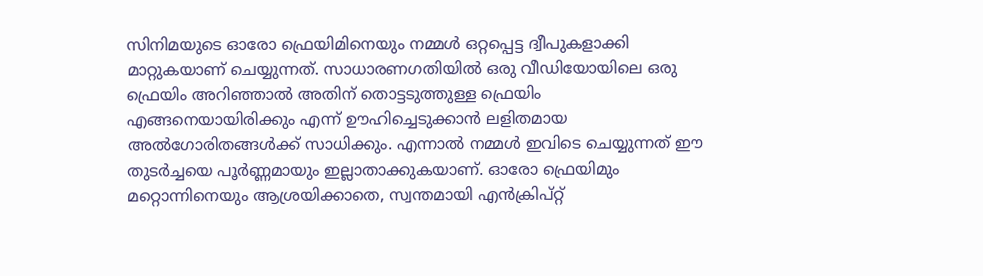സിനിമയുടെ ഓരോ ഫ്രെയിമിനെയും നമ്മൾ ഒറ്റപ്പെട്ട ദ്വീപുകളാക്കി മാറ്റുകയാണ് ചെയ്യുന്നത്. സാധാരണഗതിയിൽ ഒരു വീഡിയോയിലെ ഒരു ഫ്രെയിം അറിഞ്ഞാൽ അതിന് തൊട്ടടുത്തുള്ള ഫ്രെയിം എങ്ങനെയായിരിക്കും എന്ന് ഊഹിച്ചെടുക്കാൻ ലളിതമായ അൽഗോരിതങ്ങൾക്ക് സാധിക്കും. എന്നാൽ നമ്മൾ ഇവിടെ ചെയ്യുന്നത് ഈ തുടർച്ചയെ പൂർണ്ണമായും ഇല്ലാതാക്കുകയാണ്. ഓരോ ഫ്രെയിമും മറ്റൊന്നിനെയും ആശ്രയിക്കാതെ, സ്വന്തമായി എൻക്രിപ്റ്റ്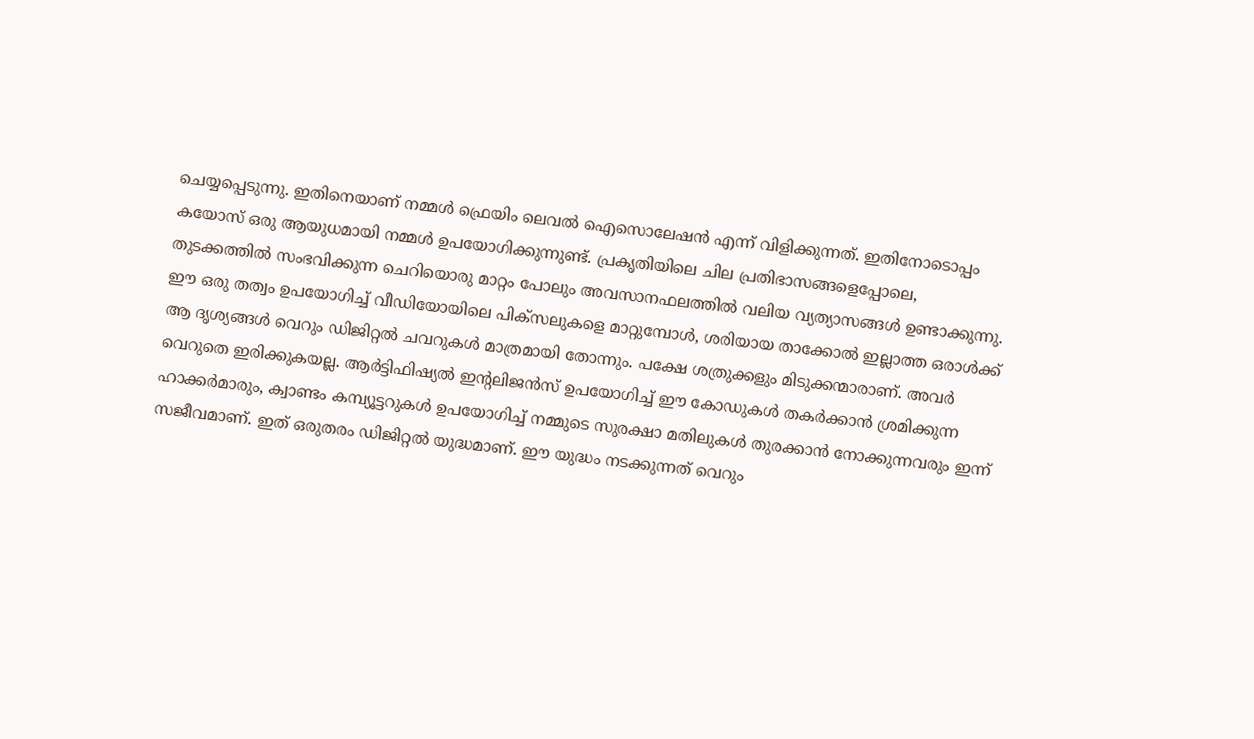ചെയ്യപ്പെടുന്നു. ഇതിനെയാണ് നമ്മൾ ഫ്രെയിം ലെവൽ ഐസൊലേഷൻ എന്ന് വിളിക്കുന്നത്. ഇതിനോടൊപ്പം കയോസ് ഒരു ആയുധമായി നമ്മൾ ഉപയോഗിക്കുന്നുണ്ട്. പ്രകൃതിയിലെ ചില പ്രതിഭാസങ്ങളെപ്പോലെ, തുടക്കത്തിൽ സംഭവിക്കുന്ന ചെറിയൊരു മാറ്റം പോലും അവസാനഫലത്തിൽ വലിയ വ്യത്യാസങ്ങൾ ഉണ്ടാക്കുന്നു. ഈ ഒരു തത്വം ഉപയോഗിച്ച് വീഡിയോയിലെ പിക്സലുകളെ മാറ്റുമ്പോൾ, ശരിയായ താക്കോൽ ഇല്ലാത്ത ഒരാൾക്ക് ആ ദൃശ്യങ്ങൾ വെറും ഡിജിറ്റൽ ചവറുകൾ മാത്രമായി തോന്നും. പക്ഷേ ശത്രുക്കളും മിടുക്കന്മാരാണ്. അവർ വെറുതെ ഇരിക്കുകയല്ല. ആർട്ടിഫിഷ്യൽ ഇന്റലിജൻസ് ഉപയോഗിച്ച് ഈ കോഡുകൾ തകർക്കാൻ ശ്രമിക്കുന്ന ഹാക്കർമാരും, ക്വാണ്ടം കമ്പ്യൂട്ടറുകൾ ഉപയോഗിച്ച് നമ്മുടെ സുരക്ഷാ മതിലുകൾ തുരക്കാൻ നോക്കുന്നവരും ഇന്ന് സജീവമാണ്. ഇത് ഒരുതരം ഡിജിറ്റൽ യുദ്ധമാണ്. ഈ യുദ്ധം നടക്കുന്നത് വെറും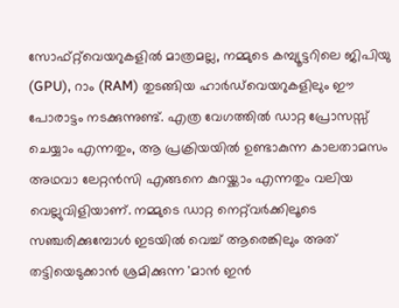സോഫ്റ്റ്‌വെയറുകളിൽ മാത്രമല്ല, നമ്മുടെ കമ്പ്യൂട്ടറിലെ ജിപിയു (GPU), റാം (RAM) തുടങ്ങിയ ഹാർഡ്‌വെയറുകളിലും ഈ പോരാട്ടം നടക്കുന്നുണ്ട്. എത്ര വേഗത്തിൽ ഡാറ്റ പ്രോസസ്സ് ചെയ്യാം എന്നതും, ആ പ്രക്രിയയിൽ ഉണ്ടാകുന്ന കാലതാമസം അഥവാ ലേറ്റൻസി എങ്ങനെ കുറയ്ക്കാം എന്നതും വലിയ വെല്ലുവിളിയാണ്. നമ്മുടെ ഡാറ്റ നെറ്റ്‌വർക്കിലൂടെ സഞ്ചരിക്കുമ്പോൾ ഇടയിൽ വെച്ച് ആരെങ്കിലും അത് തട്ടിയെടുക്കാൻ ശ്രമിക്കുന്ന 'മാൻ ഇൻ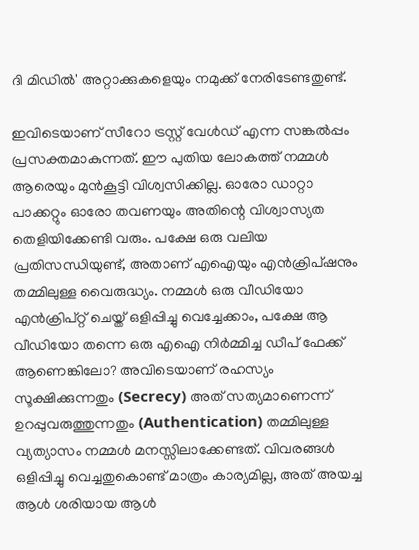ദി മിഡിൽ' അറ്റാക്കുകളെയും നമുക്ക് നേരിടേണ്ടതുണ്ട്.

ഇവിടെയാണ് സീറോ ട്രസ്റ്റ് വേൾഡ് എന്ന സങ്കൽപ്പം പ്രസക്തമാകുന്നത്. ഈ പുതിയ ലോകത്ത് നമ്മൾ ആരെയും മുൻകൂട്ടി വിശ്വസിക്കില്ല. ഓരോ ഡാറ്റാ പാക്കറ്റും ഓരോ തവണയും അതിന്റെ വിശ്വാസ്യത തെളിയിക്കേണ്ടി വരും. പക്ഷേ ഒരു വലിയ പ്രതിസന്ധിയുണ്ട്, അതാണ് എഐയും എൻക്രിപ്ഷനും തമ്മിലുള്ള വൈരുദ്ധ്യം. നമ്മൾ ഒരു വീഡിയോ എൻക്രിപ്റ്റ് ചെയ്ത് ഒളിപ്പിച്ചു വെച്ചേക്കാം, പക്ഷേ ആ വീഡിയോ തന്നെ ഒരു എഐ നിർമ്മിച്ച ഡീപ് ഫേക്ക് ആണെങ്കിലോ? അവിടെയാണ് രഹസ്യം സൂക്ഷിക്കുന്നതും (Secrecy) അത് സത്യമാണെന്ന് ഉറപ്പുവരുത്തുന്നതും (Authentication) തമ്മിലുള്ള വ്യത്യാസം നമ്മൾ മനസ്സിലാക്കേണ്ടത്. വിവരങ്ങൾ ഒളിപ്പിച്ചു വെച്ചതുകൊണ്ട് മാത്രം കാര്യമില്ല, അത് അയച്ച ആൾ ശരിയായ ആൾ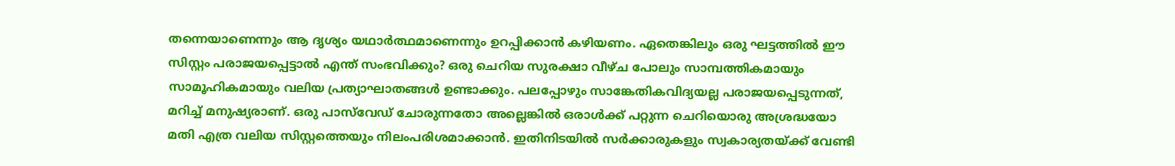തന്നെയാണെന്നും ആ ദൃശ്യം യഥാർത്ഥമാണെന്നും ഉറപ്പിക്കാൻ കഴിയണം. ഏതെങ്കിലും ഒരു ഘട്ടത്തിൽ ഈ സിസ്റ്റം പരാജയപ്പെട്ടാൽ എന്ത് സംഭവിക്കും? ഒരു ചെറിയ സുരക്ഷാ വീഴ്ച പോലും സാമ്പത്തികമായും സാമൂഹികമായും വലിയ പ്രത്യാഘാതങ്ങൾ ഉണ്ടാക്കും. പലപ്പോഴും സാങ്കേതികവിദ്യയല്ല പരാജയപ്പെടുന്നത്, മറിച്ച് മനുഷ്യരാണ്. ഒരു പാസ്‌വേഡ് ചോരുന്നതോ അല്ലെങ്കിൽ ഒരാൾക്ക് പറ്റുന്ന ചെറിയൊരു അശ്രദ്ധയോ മതി എത്ര വലിയ സിസ്റ്റത്തെയും നിലംപരിശമാക്കാൻ. ഇതിനിടയിൽ സർക്കാരുകളും സ്വകാര്യതയ്ക്ക് വേണ്ടി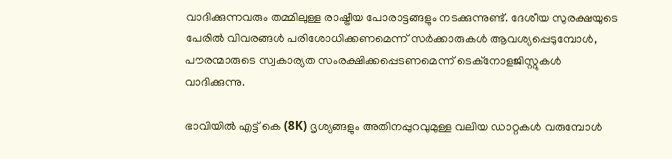വാദിക്കുന്നവരും തമ്മിലുള്ള രാഷ്ട്രീയ പോരാട്ടങ്ങളും നടക്കുന്നുണ്ട്. ദേശീയ സുരക്ഷയുടെ പേരിൽ വിവരങ്ങൾ പരിശോധിക്കണമെന്ന് സർക്കാരുകൾ ആവശ്യപ്പെടുമ്പോൾ, പൗരന്മാരുടെ സ്വകാര്യത സംരക്ഷിക്കപ്പെടണമെന്ന് ടെക്നോളജിസ്റ്റുകൾ വാദിക്കുന്നു.

ഭാവിയിൽ എട്ട് കെ (8K) ദൃശ്യങ്ങളും അതിനപ്പുറവുമുള്ള വലിയ ഡാറ്റകൾ വരുമ്പോൾ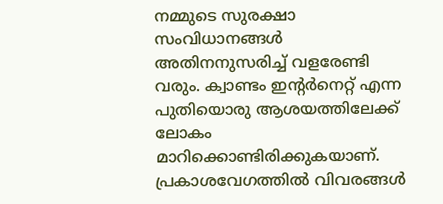നമ്മുടെ സുരക്ഷാ സംവിധാനങ്ങൾ അതിനനുസരിച്ച് വളരേണ്ടി വരും. ക്വാണ്ടം ഇന്റർനെറ്റ് എന്ന പുതിയൊരു ആശയത്തിലേക്ക് ലോകം മാറിക്കൊണ്ടിരിക്കുകയാണ്. പ്രകാശവേഗത്തിൽ വിവരങ്ങൾ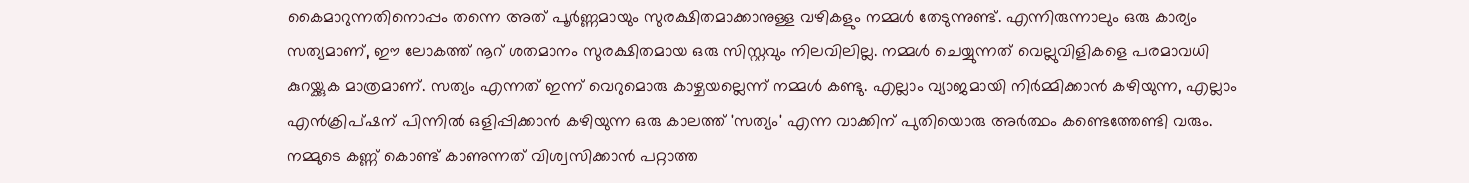കൈമാറുന്നതിനൊപ്പം തന്നെ അത് പൂർണ്ണമായും സുരക്ഷിതമാക്കാനുള്ള വഴികളും നമ്മൾ തേടുന്നുണ്ട്. എന്നിരുന്നാലും ഒരു കാര്യം സത്യമാണ്, ഈ ലോകത്ത് നൂറ് ശതമാനം സുരക്ഷിതമായ ഒരു സിസ്റ്റവും നിലവിലില്ല. നമ്മൾ ചെയ്യുന്നത് വെല്ലുവിളികളെ പരമാവധി കുറയ്ക്കുക മാത്രമാണ്. സത്യം എന്നത് ഇന്ന് വെറുമൊരു കാഴ്ചയല്ലെന്ന് നമ്മൾ കണ്ടു. എല്ലാം വ്യാജമായി നിർമ്മിക്കാൻ കഴിയുന്ന, എല്ലാം എൻക്രിപ്ഷന് പിന്നിൽ ഒളിപ്പിക്കാൻ കഴിയുന്ന ഒരു കാലത്ത് 'സത്യം' എന്ന വാക്കിന് പുതിയൊരു അർത്ഥം കണ്ടെത്തേണ്ടി വരും. നമ്മുടെ കണ്ണ് കൊണ്ട് കാണുന്നത് വിശ്വസിക്കാൻ പറ്റാത്ത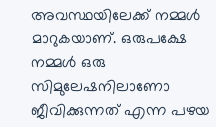അവസ്ഥയിലേക്ക് നമ്മൾ മാറുകയാണ്. ഒരുപക്ഷേ നമ്മൾ ഒരു സിമുലേഷനിലാണോ ജീവിക്കുന്നത് എന്ന പഴയ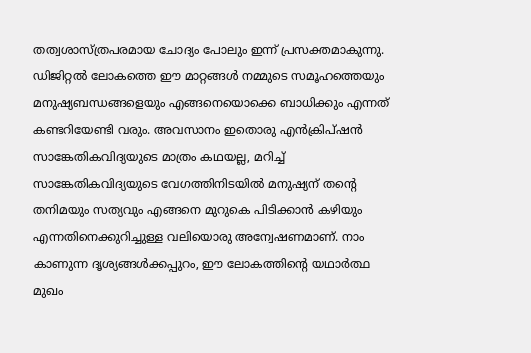തത്വശാസ്ത്രപരമായ ചോദ്യം പോലും ഇന്ന് പ്രസക്തമാകുന്നു. ഡിജിറ്റൽ ലോകത്തെ ഈ മാറ്റങ്ങൾ നമ്മുടെ സമൂഹത്തെയും മനുഷ്യബന്ധങ്ങളെയും എങ്ങനെയൊക്കെ ബാധിക്കും എന്നത് കണ്ടറിയേണ്ടി വരും. അവസാനം ഇതൊരു എൻക്രിപ്ഷൻ സാങ്കേതികവിദ്യയുടെ മാത്രം കഥയല്ല, മറിച്ച് സാങ്കേതികവിദ്യയുടെ വേഗത്തിനിടയിൽ മനുഷ്യന് തന്റെ തനിമയും സത്യവും എങ്ങനെ മുറുകെ പിടിക്കാൻ കഴിയും എന്നതിനെക്കുറിച്ചുള്ള വലിയൊരു അന്വേഷണമാണ്. നാം കാണുന്ന ദൃശ്യങ്ങൾക്കപ്പുറം, ഈ ലോകത്തിന്റെ യഥാർത്ഥ മുഖം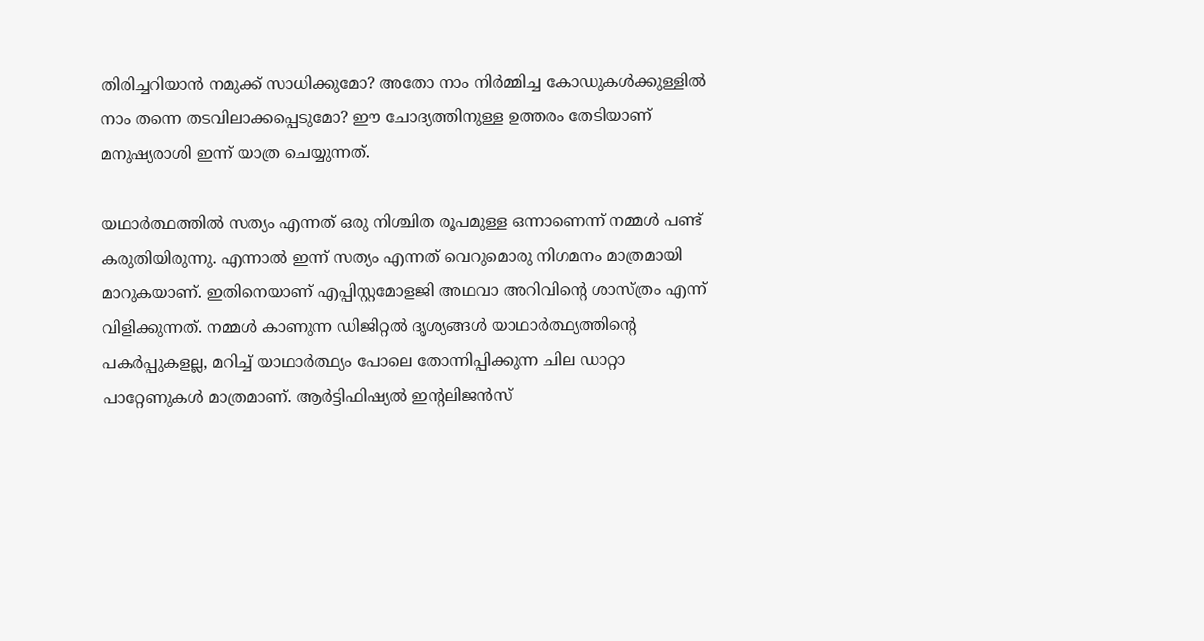തിരിച്ചറിയാൻ നമുക്ക് സാധിക്കുമോ? അതോ നാം നിർമ്മിച്ച കോഡുകൾക്കുള്ളിൽ നാം തന്നെ തടവിലാക്കപ്പെടുമോ? ഈ ചോദ്യത്തിനുള്ള ഉത്തരം തേടിയാണ് മനുഷ്യരാശി ഇന്ന് യാത്ര ചെയ്യുന്നത്.

യഥാർത്ഥത്തിൽ സത്യം എന്നത് ഒരു നിശ്ചിത രൂപമുള്ള ഒന്നാണെന്ന് നമ്മൾ പണ്ട് കരുതിയിരുന്നു. എന്നാൽ ഇന്ന് സത്യം എന്നത് വെറുമൊരു നിഗമനം മാത്രമായി മാറുകയാണ്. ഇതിനെയാണ് എപ്പിസ്റ്റമോളജി അഥവാ അറിവിന്റെ ശാസ്ത്രം എന്ന് വിളിക്കുന്നത്. നമ്മൾ കാണുന്ന ഡിജിറ്റൽ ദൃശ്യങ്ങൾ യാഥാർത്ഥ്യത്തിന്റെ പകർപ്പുകളല്ല, മറിച്ച് യാഥാർത്ഥ്യം പോലെ തോന്നിപ്പിക്കുന്ന ചില ഡാറ്റാ പാറ്റേണുകൾ മാത്രമാണ്. ആർട്ടിഫിഷ്യൽ ഇന്റലിജൻസ്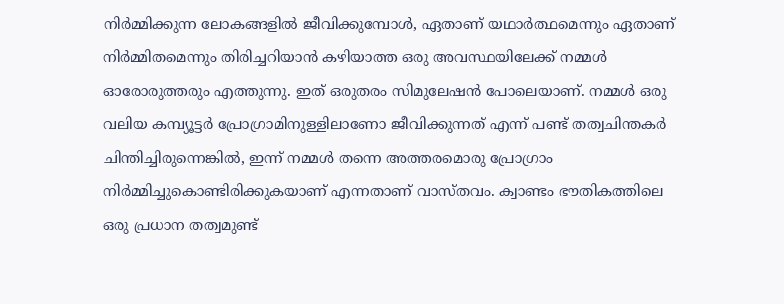നിർമ്മിക്കുന്ന ലോകങ്ങളിൽ ജീവിക്കുമ്പോൾ, ഏതാണ് യഥാർത്ഥമെന്നും ഏതാണ് നിർമ്മിതമെന്നും തിരിച്ചറിയാൻ കഴിയാത്ത ഒരു അവസ്ഥയിലേക്ക് നമ്മൾ ഓരോരുത്തരും എത്തുന്നു. ഇത് ഒരുതരം സിമുലേഷൻ പോലെയാണ്. നമ്മൾ ഒരു വലിയ കമ്പ്യൂട്ടർ പ്രോഗ്രാമിനുള്ളിലാണോ ജീവിക്കുന്നത് എന്ന് പണ്ട് തത്വചിന്തകർ ചിന്തിച്ചിരുന്നെങ്കിൽ, ഇന്ന് നമ്മൾ തന്നെ അത്തരമൊരു പ്രോഗ്രാം നിർമ്മിച്ചുകൊണ്ടിരിക്കുകയാണ് എന്നതാണ് വാസ്തവം. ക്വാണ്ടം ഭൗതികത്തിലെ ഒരു പ്രധാന തത്വമുണ്ട്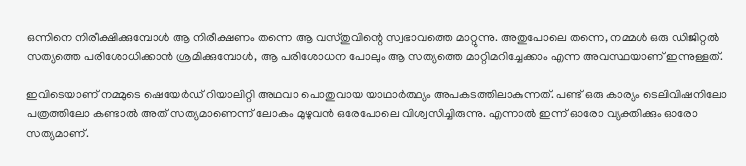ഒന്നിനെ നിരീക്ഷിക്കുമ്പോൾ ആ നിരീക്ഷണം തന്നെ ആ വസ്തുവിന്റെ സ്വഭാവത്തെ മാറ്റുന്നു. അതുപോലെ തന്നെ, നമ്മൾ ഒരു ഡിജിറ്റൽ സത്യത്തെ പരിശോധിക്കാൻ ശ്രമിക്കുമ്പോൾ, ആ പരിശോധന പോലും ആ സത്യത്തെ മാറ്റിമറിച്ചേക്കാം എന്ന അവസ്ഥയാണ് ഇന്നുള്ളത്.

ഇവിടെയാണ് നമ്മുടെ ഷെയേർഡ് റിയാലിറ്റി അഥവാ പൊതുവായ യാഥാർത്ഥ്യം അപകടത്തിലാകുന്നത്. പണ്ട് ഒരു കാര്യം ടെലിവിഷനിലോ പത്രത്തിലോ കണ്ടാൽ അത് സത്യമാണെന്ന് ലോകം മുഴുവൻ ഒരേപോലെ വിശ്വസിച്ചിരുന്നു. എന്നാൽ ഇന്ന് ഓരോ വ്യക്തിക്കും ഓരോ സത്യമാണ്.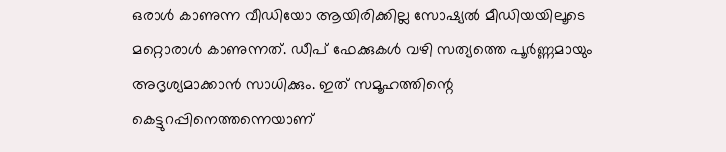ഒരാൾ കാണുന്ന വീഡിയോ ആയിരിക്കില്ല സോഷ്യൽ മീഡിയയിലൂടെ മറ്റൊരാൾ കാണുന്നത്. ഡീപ് ഫേക്കുകൾ വഴി സത്യത്തെ പൂർണ്ണമായും അദൃശ്യമാക്കാൻ സാധിക്കും. ഇത് സമൂഹത്തിന്റെ കെട്ടുറപ്പിനെത്തന്നെയാണ്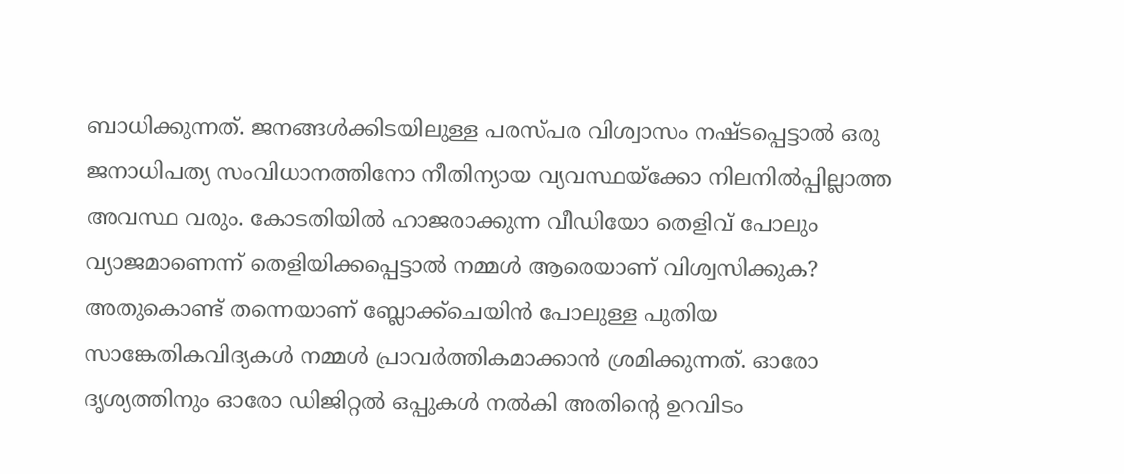ബാധിക്കുന്നത്. ജനങ്ങൾക്കിടയിലുള്ള പരസ്പര വിശ്വാസം നഷ്ടപ്പെട്ടാൽ ഒരു ജനാധിപത്യ സംവിധാനത്തിനോ നീതിന്യായ വ്യവസ്ഥയ്ക്കോ നിലനിൽപ്പില്ലാത്ത അവസ്ഥ വരും. കോടതിയിൽ ഹാജരാക്കുന്ന വീഡിയോ തെളിവ് പോലും വ്യാജമാണെന്ന് തെളിയിക്കപ്പെട്ടാൽ നമ്മൾ ആരെയാണ് വിശ്വസിക്കുക? അതുകൊണ്ട് തന്നെയാണ് ബ്ലോക്ക്ചെയിൻ പോലുള്ള പുതിയ സാങ്കേതികവിദ്യകൾ നമ്മൾ പ്രാവർത്തികമാക്കാൻ ശ്രമിക്കുന്നത്. ഓരോ ദൃശ്യത്തിനും ഓരോ ഡിജിറ്റൽ ഒപ്പുകൾ നൽകി അതിന്റെ ഉറവിടം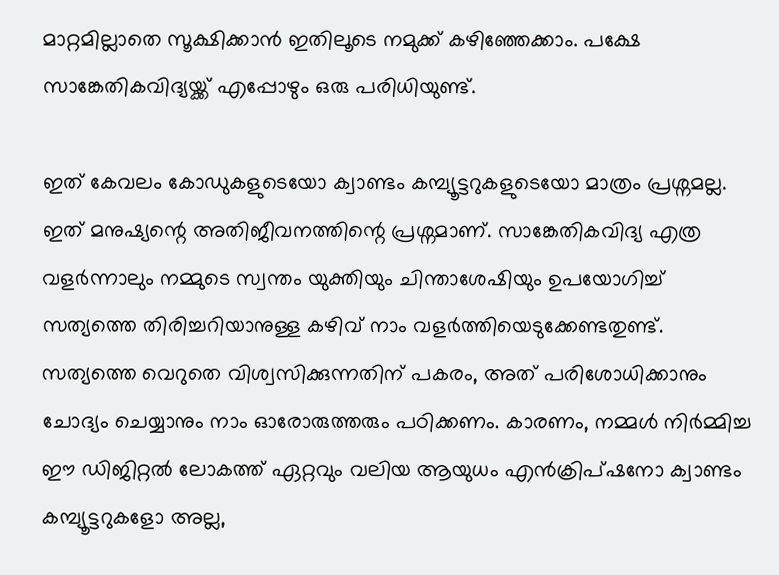മാറ്റമില്ലാതെ സൂക്ഷിക്കാൻ ഇതിലൂടെ നമുക്ക് കഴിഞ്ഞേക്കാം. പക്ഷേ സാങ്കേതികവിദ്യയ്ക്ക് എപ്പോഴും ഒരു പരിധിയുണ്ട്.

ഇത് കേവലം കോഡുകളുടെയോ ക്വാണ്ടം കമ്പ്യൂട്ടറുകളുടെയോ മാത്രം പ്രശ്നമല്ല. ഇത് മനുഷ്യന്റെ അതിജീവനത്തിന്റെ പ്രശ്നമാണ്. സാങ്കേതികവിദ്യ എത്ര വളർന്നാലും നമ്മുടെ സ്വന്തം യുക്തിയും ചിന്താശേഷിയും ഉപയോഗിച്ച് സത്യത്തെ തിരിച്ചറിയാനുള്ള കഴിവ് നാം വളർത്തിയെടുക്കേണ്ടതുണ്ട്. സത്യത്തെ വെറുതെ വിശ്വസിക്കുന്നതിന് പകരം, അത് പരിശോധിക്കാനും ചോദ്യം ചെയ്യാനും നാം ഓരോരുത്തരും പഠിക്കണം. കാരണം, നമ്മൾ നിർമ്മിച്ച ഈ ഡിജിറ്റൽ ലോകത്ത് ഏറ്റവും വലിയ ആയുധം എൻക്രിപ്ഷനോ ക്വാണ്ടം കമ്പ്യൂട്ടറുകളോ അല്ല,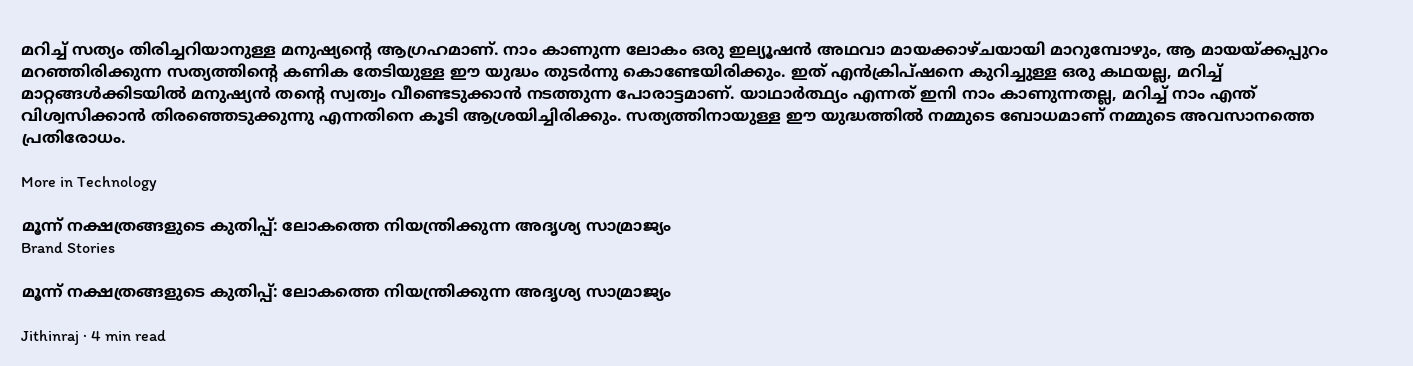മറിച്ച് സത്യം തിരിച്ചറിയാനുള്ള മനുഷ്യന്റെ ആഗ്രഹമാണ്. നാം കാണുന്ന ലോകം ഒരു ഇല്യൂഷൻ അഥവാ മായക്കാഴ്ചയായി മാറുമ്പോഴും, ആ മായയ്ക്കപ്പുറം മറഞ്ഞിരിക്കുന്ന സത്യത്തിന്റെ കണിക തേടിയുള്ള ഈ യുദ്ധം തുടർന്നു കൊണ്ടേയിരിക്കും. ഇത് എൻക്രിപ്ഷനെ കുറിച്ചുള്ള ഒരു കഥയല്ല, മറിച്ച് മാറ്റങ്ങൾക്കിടയിൽ മനുഷ്യൻ തന്റെ സ്വത്വം വീണ്ടെടുക്കാൻ നടത്തുന്ന പോരാട്ടമാണ്. യാഥാർത്ഥ്യം എന്നത് ഇനി നാം കാണുന്നതല്ല, മറിച്ച് നാം എന്ത് വിശ്വസിക്കാൻ തിരഞ്ഞെടുക്കുന്നു എന്നതിനെ കൂടി ആശ്രയിച്ചിരിക്കും. സത്യത്തിനായുള്ള ഈ യുദ്ധത്തിൽ നമ്മുടെ ബോധമാണ് നമ്മുടെ അവസാനത്തെ പ്രതിരോധം.

More in Technology

മൂന്ന് നക്ഷത്രങ്ങളുടെ കുതിപ്പ്: ലോകത്തെ നിയന്ത്രിക്കുന്ന അദൃശ്യ സാമ്രാജ്യം
Brand Stories

മൂന്ന് നക്ഷത്രങ്ങളുടെ കുതിപ്പ്: ലോകത്തെ നിയന്ത്രിക്കുന്ന അദൃശ്യ സാമ്രാജ്യം

Jithinraj · 4 min read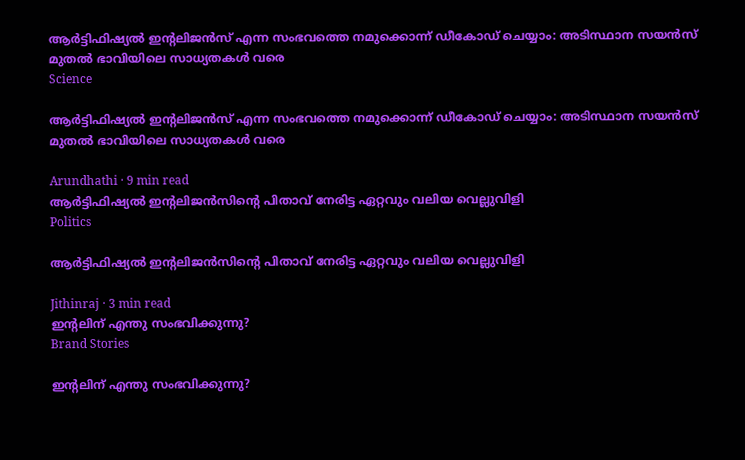ആർട്ടിഫിഷ്യൽ ഇന്റലിജൻസ് എന്ന സംഭവത്തെ നമുക്കൊന്ന് ഡീകോഡ് ചെയ്യാം: അടിസ്ഥാന സയൻസ് മുതൽ ഭാവിയിലെ സാധ്യതകൾ വരെ
Science

ആർട്ടിഫിഷ്യൽ ഇന്റലിജൻസ് എന്ന സംഭവത്തെ നമുക്കൊന്ന് ഡീകോഡ് ചെയ്യാം: അടിസ്ഥാന സയൻസ് മുതൽ ഭാവിയിലെ സാധ്യതകൾ വരെ

Arundhathi · 9 min read
ആർട്ടിഫിഷ്യൽ ഇൻ്റലിജൻസിൻ്റെ പിതാവ് നേരിട്ട ഏറ്റവും വലിയ വെല്ലുവിളി
Politics

ആർട്ടിഫിഷ്യൽ ഇൻ്റലിജൻസിൻ്റെ പിതാവ് നേരിട്ട ഏറ്റവും വലിയ വെല്ലുവിളി

Jithinraj · 3 min read
ഇന്റലിന് എന്തു സംഭവിക്കുന്നു?
Brand Stories

ഇന്റലിന് എന്തു സംഭവിക്കുന്നു?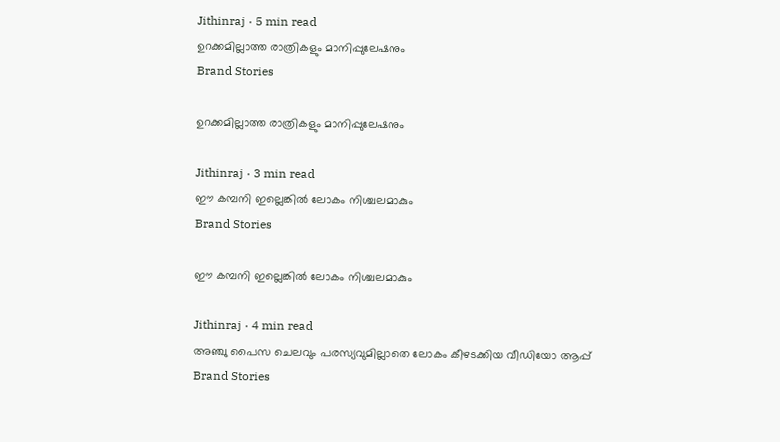Jithinraj · 5 min read
ഉറക്കമില്ലാത്ത രാത്രികളും മാനിപ്പുലേഷനും
Brand Stories

ഉറക്കമില്ലാത്ത രാത്രികളും മാനിപ്പുലേഷനും

Jithinraj · 3 min read
ഈ കമ്പനി ഇല്ലെങ്കിൽ ലോകം നിശ്ചലമാകും
Brand Stories

ഈ കമ്പനി ഇല്ലെങ്കിൽ ലോകം നിശ്ചലമാകും

Jithinraj · 4 min read
അഞ്ചു പൈസ ചെലവും പരസ്യവുമില്ലാതെ ലോകം കീഴടക്കിയ വീഡിയോ ആപ്പ്
Brand Stories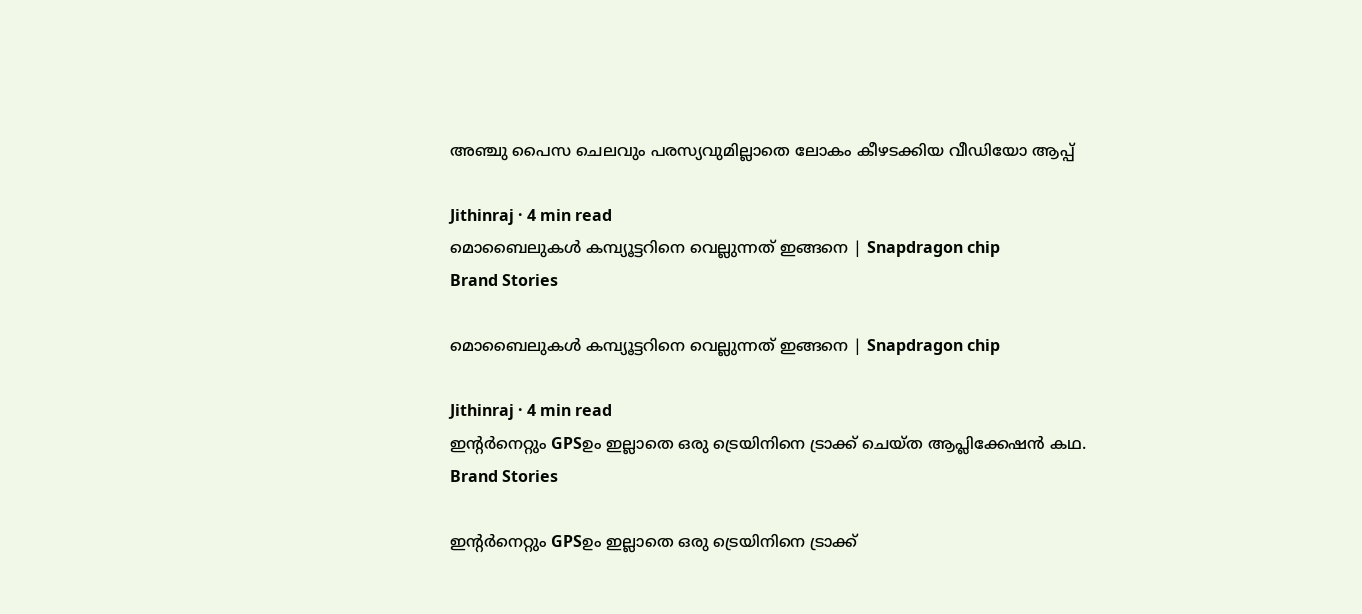അഞ്ചു പൈസ ചെലവും പരസ്യവുമില്ലാതെ ലോകം കീഴടക്കിയ വീഡിയോ ആപ്പ്

Jithinraj · 4 min read
മൊബൈലുകൾ കമ്പ്യൂട്ടറിനെ വെല്ലുന്നത് ഇങ്ങനെ | Snapdragon chip
Brand Stories

മൊബൈലുകൾ കമ്പ്യൂട്ടറിനെ വെല്ലുന്നത് ഇങ്ങനെ | Snapdragon chip

Jithinraj · 4 min read
ഇന്റർനെറ്റും GPSഉം ഇല്ലാതെ ഒരു ട്രെയിനിനെ ട്രാക്ക് ചെയ്ത ആപ്ലിക്കേഷൻ കഥ.
Brand Stories

ഇന്റർനെറ്റും GPSഉം ഇല്ലാതെ ഒരു ട്രെയിനിനെ ട്രാക്ക്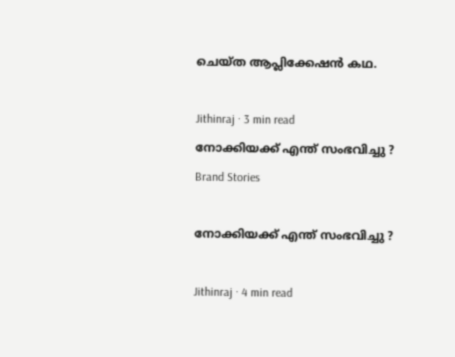ചെയ്ത ആപ്ലിക്കേഷൻ കഥ.

Jithinraj · 3 min read
നോക്കിയക്ക് എന്ത് സംഭവിച്ചു ?
Brand Stories

നോക്കിയക്ക് എന്ത് സംഭവിച്ചു ?

Jithinraj · 4 min read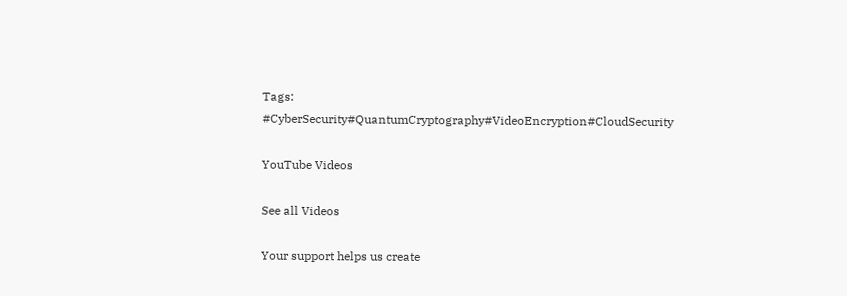Tags: #CyberSecurity#QuantumCryptography#VideoEncryption#CloudSecurity

YouTube Videos

See all Videos

Your support helps us create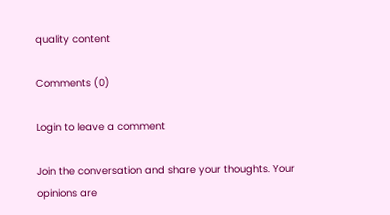quality content

Comments (0)

Login to leave a comment

Join the conversation and share your thoughts. Your opinions are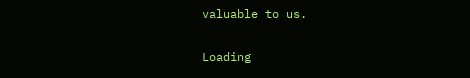valuable to us.

Loading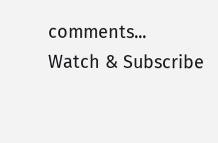comments...
Watch & Subscribe